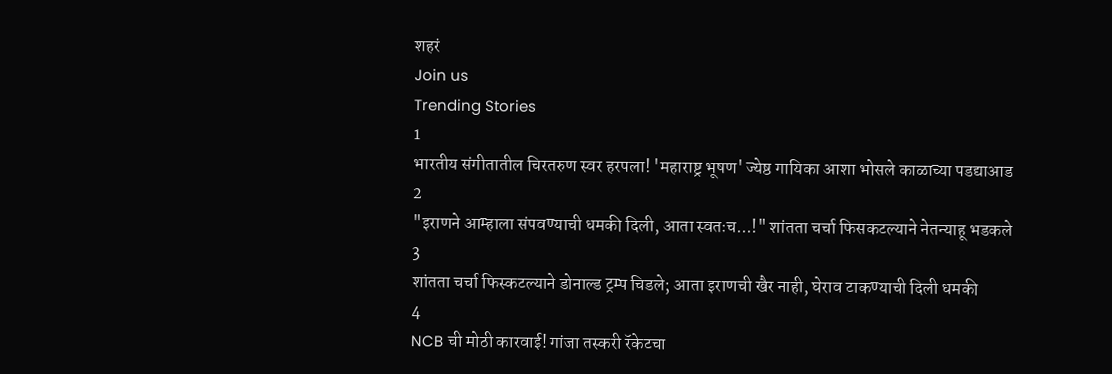शहरं
Join us
Trending Stories
1
भारतीय संगीतातील चिरतरुण स्वर हरपला! 'महाराष्ट्र भूषण' ज्येष्ठ गायिका आशा भोसले काळाच्या पडद्याआड
2
"इराणने आम्हाला संपवण्याची धमकी दिली, आता स्वतःच...!" शांतता चर्चा फिसकटल्याने नेतन्याहू भडकले
3
शांतता चर्चा फिस्कटल्याने डोनाल्ड ट्रम्प चिडले; आता इराणची खैर नाही, घेराव टाकण्याची दिली धमकी
4
NCB ची मोठी कारवाई! गांजा तस्करी रॅकेटचा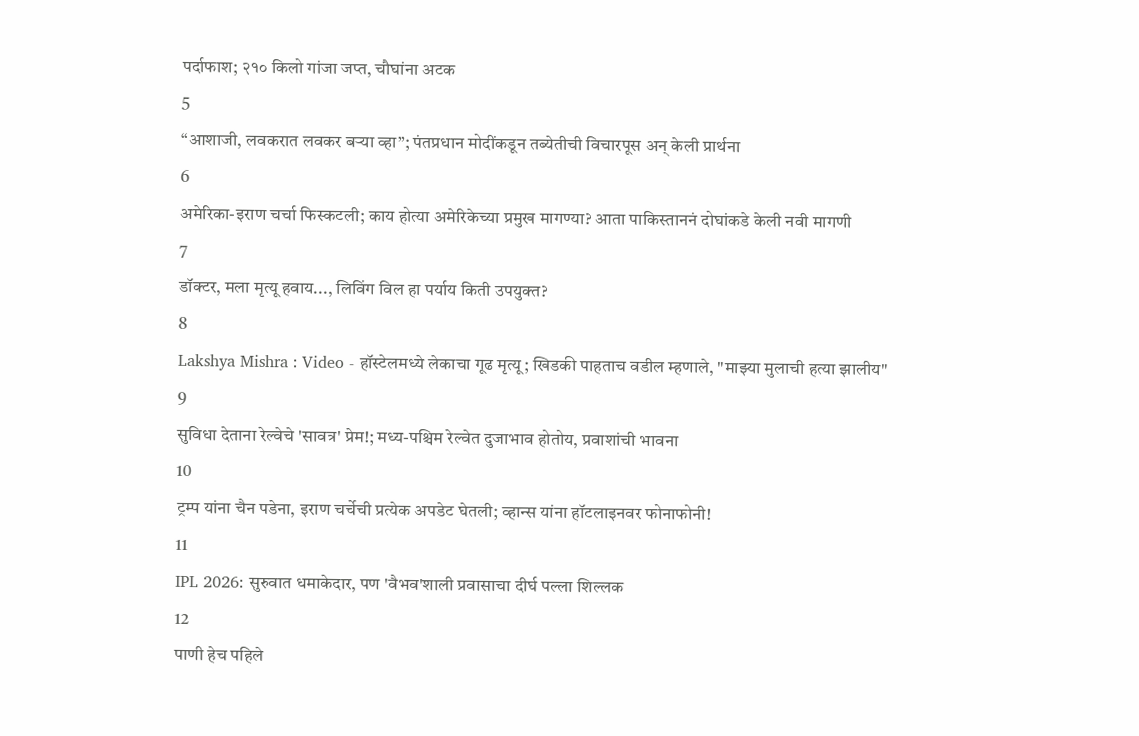पर्दाफाश; २१० किलो गांजा जप्त, चौघांना अटक
5
“आशाजी, लवकरात लवकर बऱ्या व्हा”; पंतप्रधान मोदींकडून तब्येतीची विचारपूस अन् केली प्रार्थना
6
अमेरिका-इराण चर्चा फिस्कटली; काय होत्या अमेरिकेच्या प्रमुख मागण्या? आता पाकिस्ताननं दोघांकडे केली नवी मागणी
7
डॉक्टर, मला मृत्यू हवाय..., लिविंग विल हा पर्याय किती उपयुक्त?
8
Lakshya Mishra : Video - हॉस्टेलमध्ये लेकाचा गूढ मृत्यू; खिडकी पाहताच वडील म्हणाले, "माझ्या मुलाची हत्या झालीय"
9
सुविधा देताना रेल्वेचे 'सावत्र' प्रेम!; मध्य-पश्चिम रेल्वेत दुजाभाव होतोय, प्रवाशांची भावना
10
ट्रम्प यांना चैन पडेना, इराण चर्चेची प्रत्येक अपडेट घेतली; व्हान्स यांना हॉटलाइनवर फोनाफोनी!
11
IPL 2026: सुरुवात धमाकेदार, पण 'वैभव'शाली प्रवासाचा दीर्घ पल्ला शिल्लक
12
पाणी हेच पहिले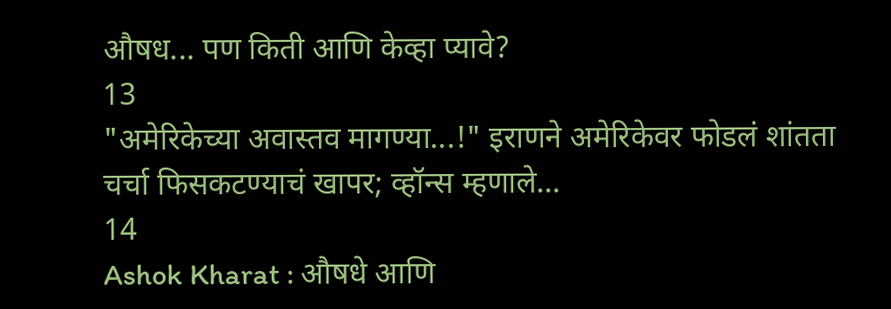औषध... पण किती आणि केव्हा प्यावे?
13
"अमेरिकेच्या अवास्तव मागण्या...!" इराणने अमेरिकेवर फोडलं शांतता चर्चा फिसकटण्याचं खापर; व्हॉन्स म्हणाले...
14
Ashok Kharat : औषधे आणि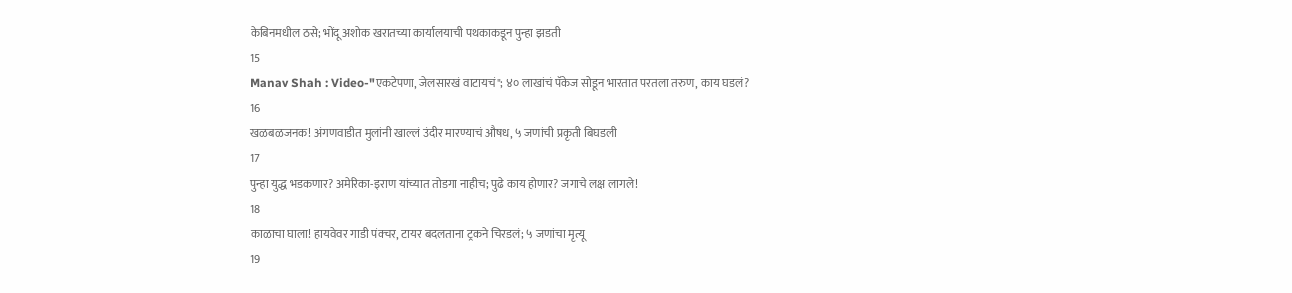केबिनमधील ठसे; भोंदू अशोक खरातच्या कार्यालयाची पथकाकडून पुन्हा झडती
15
Manav Shah : Video-"एकटेपणा, जेलसारखं वाटायचं"; ४० लाखांचं पॅकेज सोडून भारतात परतला तरुण, काय घडलं?
16
खळबळजनक! अंगणवाडीत मुलांनी खाल्लं उंदीर मारण्याचं औषध, ५ जणांची प्रकृती बिघडली
17
पुन्हा युद्ध भडकणार? अमेरिका-इराण यांच्यात तोडगा नाहीच; पुढे काय होणार? जगाचे लक्ष लागले!
18
काळाचा घाला! हायवेवर गाडी पंक्चर, टायर बदलताना ट्रकने चिरडलं; ५ जणांचा मृत्यू
19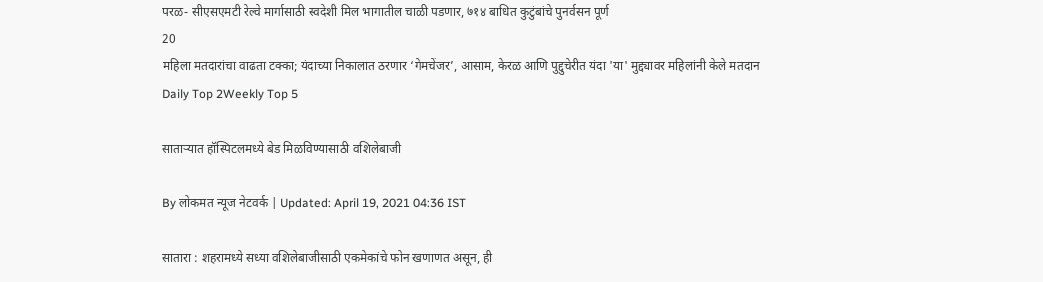परळ- सीएसएमटी रेल्वे मार्गासाठी स्वदेशी मिल भागातील चाळी पडणार, ७१४ बाधित कुटुंबांचे पुनर्वसन पूर्ण
20
महिला मतदारांचा वाढता टक्का; यंदाच्या निकालात ठरणार ‘गेमचेंजर’, आसाम, केरळ आणि पुद्दुचेरीत यंदा 'या' मुद्द्यावर महिलांनी केले मतदान
Daily Top 2Weekly Top 5

साताऱ्यात हॉस्पिटलमध्ये बेड मिळविण्यासाठी वशिलेबाजी

By लोकमत न्यूज नेटवर्क | Updated: April 19, 2021 04:36 IST

सातारा : शहरामध्ये सध्या वशिलेबाजीसाठी एकमेकांचे फोन खणाणत असून, ही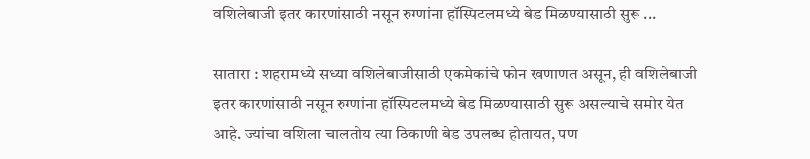वशिलेबाजी इतर कारणांसाठी नसून रुग्णांना हॉस्पिटलमध्ये बेड मिळण्यासाठी सुरू ...

सातारा : शहरामध्ये सध्या वशिलेबाजीसाठी एकमेकांचे फोन खणाणत असून, ही वशिलेबाजी इतर कारणांसाठी नसून रुग्णांना हॉस्पिटलमध्ये बेड मिळण्यासाठी सुरू असल्याचे समोर येत आहे. ज्यांचा वशिला चालतोय त्या ठिकाणी बेड उपलब्ध होतायत, पण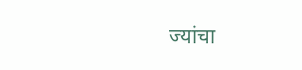ज्यांचा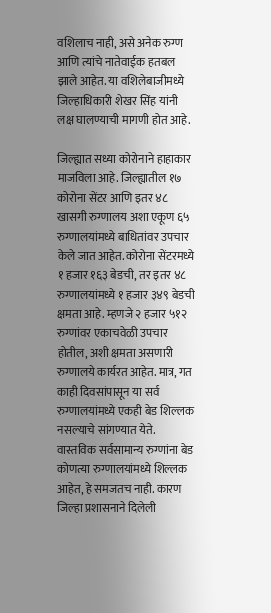वशिलाच नाही, असे अनेक रुग्ण आणि त्यांचे नातेवाईक हतबल झाले आहेत. या वशिलेबाजीमध्ये जिल्हाधिकारी शेखर सिंह यांनी लक्ष घालण्याची मागणी होत आहे.

जिल्ह्यात सध्या कोरोनाने हाहाकार माजविला आहे. जिल्ह्यातील १७ कोरोना सेंटर आणि इतर ४८ खासगी रुग्णालय अशा एकूण ६५ रुग्णालयांमध्ये बाधितांवर उपचार केले जात आहेत. कोरोना सेंटरमध्ये १ हजार १६३ बेडची, तर इतर ४८ रुग्णालयांमध्ये १ हजार ३४९ बेडची क्षमता आहे. म्हणजे २ हजार ५१२ रुग्णांवर एकाचवेळी उपचार होतील, अशी क्षमता असणारी रुग्णालये कार्यरत आहेत. मात्र, गत काही दिवसांपासून या सर्व रुग्णालयांमध्ये एकही बेड शिल्लक नसल्याचे सांगण्यात येते. वास्तविक सर्वसामान्य रुग्णांना बेड कोणत्या रुग्णालयांमध्ये शिल्लक आहेत, हे समजतच नाही. कारण जिल्हा प्रशासनाने दिलेली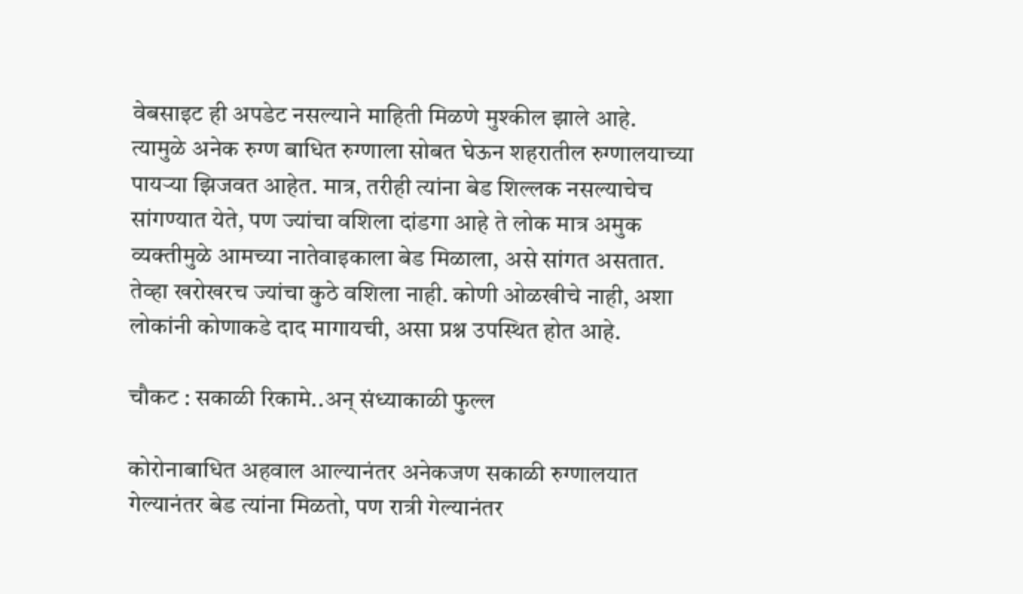वेबसाइट ही अपडेट नसल्याने माहिती मिळणे मुश्कील झाले आहे. त्यामुळे अनेक रुग्ण बाधित रुग्णाला सोबत घेऊन शहरातील रुग्णालयाच्या पायऱ्या झिजवत आहेत. मात्र, तरीही त्यांना बेड शिल्लक नसल्याचेच सांगण्यात येते, पण ज्यांचा वशिला दांडगा आहे ते लोक मात्र अमुक व्यक्तीमुळे आमच्या नातेवाइकाला बेड मिळाला, असे सांगत असतात. तेव्हा खरोखरच ज्यांचा कुठे वशिला नाही. कोणी ओळखीचे नाही, अशा लोकांनी कोणाकडे दाद मागायची, असा प्रश्न उपस्थित होत आहे.

चौकट : सकाळी रिकामे..अन् संध्याकाळी फुल्ल

कोरोनाबाधित अहवाल आल्यानंतर अनेकजण सकाळी रुग्णालयात गेल्यानंतर बेड त्यांना मिळतो, पण रात्री गेल्यानंतर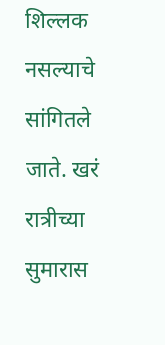शिल्लक नसल्याचे सांगितले जाते. खरं रात्रीच्या सुमारास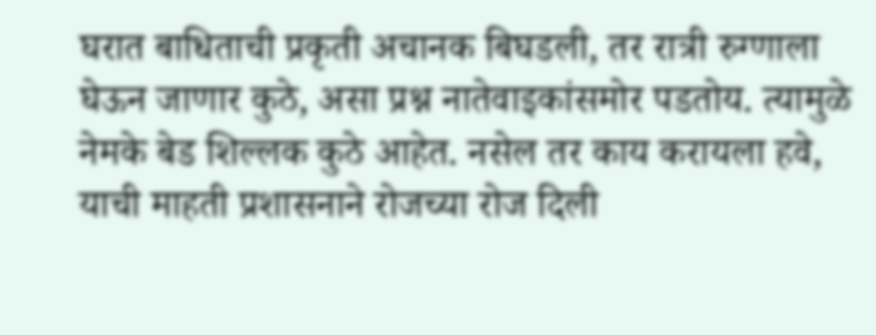घरात बाधिताची प्रकृती अचानक बिघडली, तर रात्री रुग्णाला घेऊन जाणार कुठे, असा प्रश्न नातेवाइकांसमोर पडतोय. त्यामुळे नेमके बेड शिल्लक कुठे आहेत. नसेल तर काय करायला हवे, याची माहती प्रशासनाने रोजच्या रोज दिली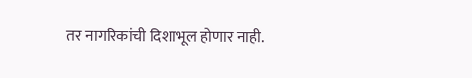तर नागरिकांची दिशाभूल होणार नाही.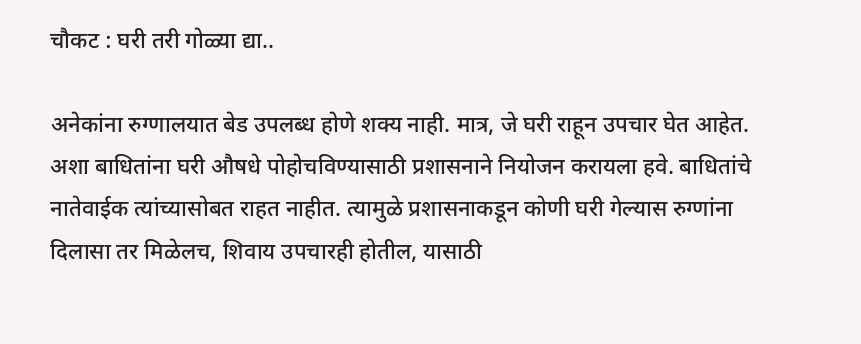चौकट : घरी तरी गोळ्या द्या..

अनेकांना रुग्णालयात बेड उपलब्ध होणे शक्य नाही. मात्र, जे घरी राहून उपचार घेत आहेत. अशा बाधितांना घरी औषधे पोहोचविण्यासाठी प्रशासनाने नियोजन करायला हवे. बाधितांचे नातेवाईक त्यांच्यासोबत राहत नाहीत. त्यामुळे प्रशासनाकडून कोणी घरी गेल्यास रुग्णांना दिलासा तर मिळेलच, शिवाय उपचारही होतील, यासाठी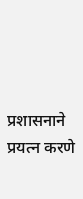प्रशासनाने प्रयत्न करणे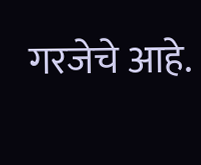गरजेचे आहे.